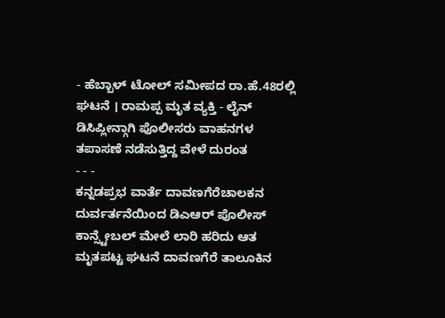- ಹೆಬ್ಬಾಳ್ ಟೋಲ್ ಸಮೀಪದ ರಾ.ಹೆ.48ರಲ್ಲಿ ಘಟನೆ । ರಾಮಪ್ಪ ಮೃತ ವ್ಯಕ್ತಿ - ಲೈನ್ ಡಿಸಿಪ್ಲೀನ್ಗಾಗಿ ಪೊಲೀಸರು ವಾಹನಗಳ ತಪಾಸಣೆ ನಡೆಸುತ್ತಿದ್ದ ವೇಳೆ ದುರಂತ
- - -
ಕನ್ನಡಪ್ರಭ ವಾರ್ತೆ ದಾವಣಗೆರೆಚಾಲಕನ ದುರ್ವರ್ತನೆಯಿಂದ ಡಿಎಆರ್ ಪೊಲೀಸ್ ಕಾನ್ಸ್ಟೇಬಲ್ ಮೇಲೆ ಲಾರಿ ಹರಿದು ಆತ ಮೃತಪಟ್ಟ ಘಟನೆ ದಾವಣಗೆರೆ ತಾಲೂಕಿನ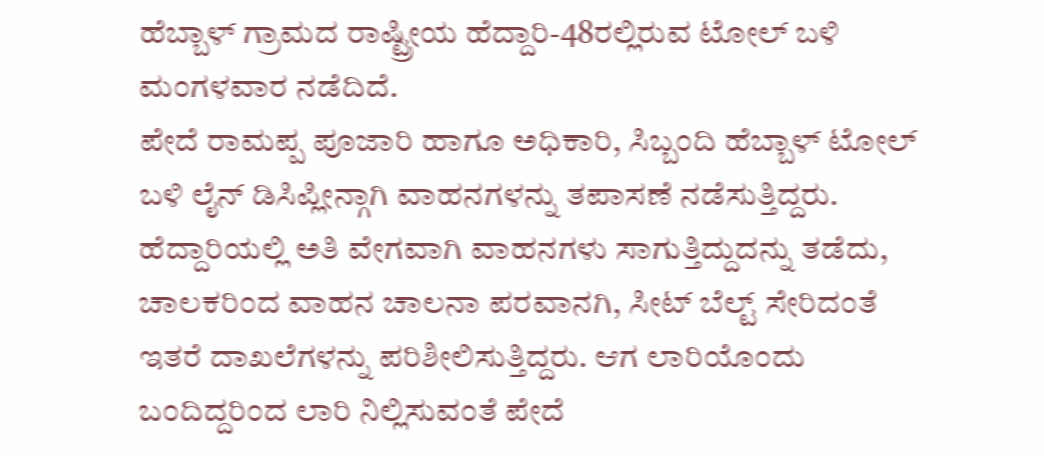ಹೆಬ್ಬಾಳ್ ಗ್ರಾಮದ ರಾಷ್ಟ್ರೀಯ ಹೆದ್ದಾರಿ-48ರಲ್ಲಿರುವ ಟೋಲ್ ಬಳಿ ಮಂಗಳವಾರ ನಡೆದಿದೆ.
ಪೇದೆ ರಾಮಪ್ಪ ಪೂಜಾರಿ ಹಾಗೂ ಅಧಿಕಾರಿ, ಸಿಬ್ಬಂದಿ ಹೆಬ್ಬಾಳ್ ಟೋಲ್ ಬಳಿ ಲೈನ್ ಡಿಸಿಪ್ಲೀನ್ಗಾಗಿ ವಾಹನಗಳನ್ನು ತಪಾಸಣೆ ನಡೆಸುತ್ತಿದ್ದರು. ಹೆದ್ದಾರಿಯಲ್ಲಿ ಅತಿ ವೇಗವಾಗಿ ವಾಹನಗಳು ಸಾಗುತ್ತಿದ್ದುದನ್ನು ತಡೆದು, ಚಾಲಕರಿಂದ ವಾಹನ ಚಾಲನಾ ಪರವಾನಗಿ, ಸೀಟ್ ಬೆಲ್ಟ್ ಸೇರಿದಂತೆ ಇತರೆ ದಾಖಲೆಗಳನ್ನು ಪರಿಶೀಲಿಸುತ್ತಿದ್ದರು. ಆಗ ಲಾರಿಯೊಂದು ಬಂದಿದ್ದರಿಂದ ಲಾರಿ ನಿಲ್ಲಿಸುವಂತೆ ಪೇದೆ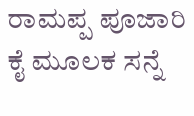ರಾಮಪ್ಪ ಪೂಜಾರಿ ಕೈ ಮೂಲಕ ಸನ್ನೆ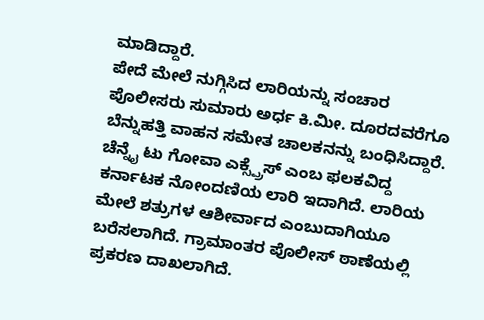ಮಾಡಿದ್ದಾರೆ.
ಪೇದೆ ಮೇಲೆ ನುಗ್ಗಿಸಿದ ಲಾರಿಯನ್ನು ಸಂಚಾರ ಪೊಲೀಸರು ಸುಮಾರು ಅರ್ಧ ಕಿ.ಮೀ. ದೂರದವರೆಗೂ ಬೆನ್ನುಹತ್ತಿ ವಾಹನ ಸಮೇತ ಚಾಲಕನನ್ನು ಬಂಧಿಸಿದ್ದಾರೆ. ಚೆನ್ನೈ ಟು ಗೋವಾ ಎಕ್ಸ್ಪ್ರೆಸ್ ಎಂಬ ಫಲಕವಿದ್ದ ಕರ್ನಾಟಕ ನೋಂದಣಿಯ ಲಾರಿ ಇದಾಗಿದೆ. ಲಾರಿಯ ಮೇಲೆ ಶತ್ರುಗಳ ಆಶೀರ್ವಾದ ಎಂಬುದಾಗಿಯೂ ಬರೆಸಲಾಗಿದೆ. ಗ್ರಾಮಾಂತರ ಪೊಲೀಸ್ ಠಾಣೆಯಲ್ಲಿ ಪ್ರಕರಣ ದಾಖಲಾಗಿದೆ.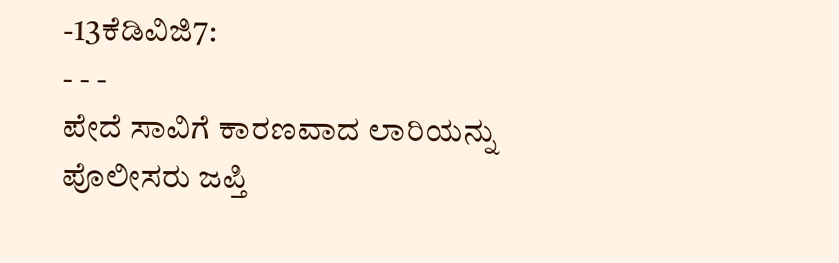-13ಕೆಡಿವಿಜಿ7:
- - -
ಪೇದೆ ಸಾವಿಗೆ ಕಾರಣವಾದ ಲಾರಿಯನ್ನು ಪೊಲೀಸರು ಜಪ್ತಿ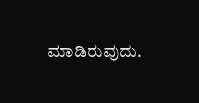ಮಾಡಿರುವುದು.